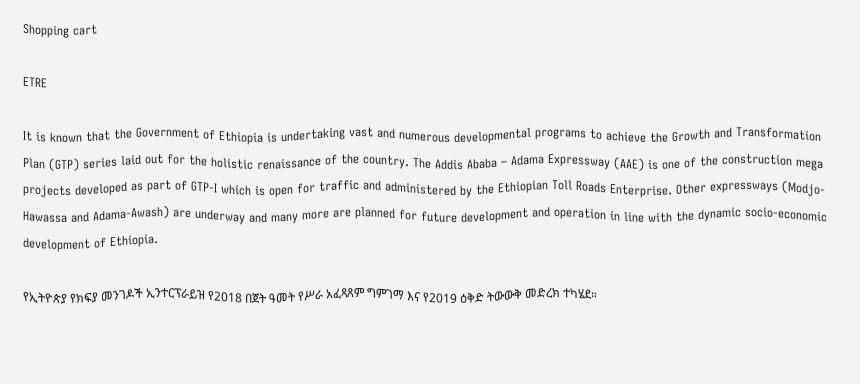Shopping cart

ETRE

It is known that the Government of Ethiopia is undertaking vast and numerous developmental programs to achieve the Growth and Transformation Plan (GTP) series laid out for the holistic renaissance of the country. The Addis Ababa – Adama Expressway (AAE) is one of the construction mega projects developed as part of GTP-I which is open for traffic and administered by the Ethiopian Toll Roads Enterprise. Other expressways (Modjo-Hawassa and Adama-Awash) are underway and many more are planned for future development and operation in line with the dynamic socio-economic development of Ethiopia.

የኢትዮጵያ የክፍያ መንገዶች ኢንተርፕራይዝ የ2018 በጀት ዓመት የሥራ አፈጻጸም ግምገማ እና የ2019 ዕቅድ ትውውቅ መድረክ ተካሄደ።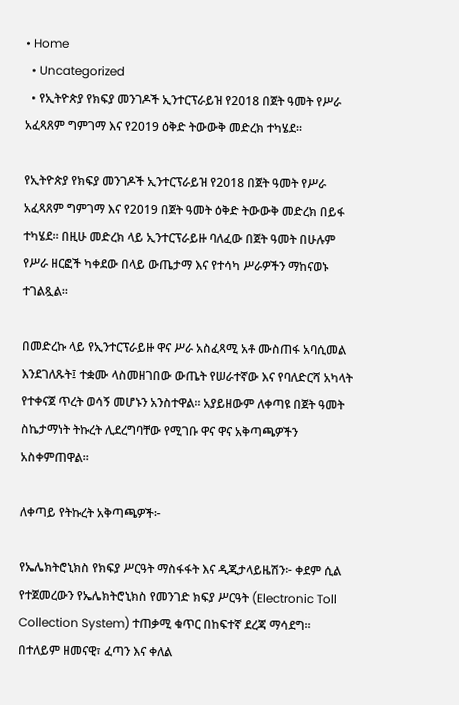• Home
  • Uncategorized
  • የኢትዮጵያ የክፍያ መንገዶች ኢንተርፕራይዝ የ2018 በጀት ዓመት የሥራ አፈጻጸም ግምገማ እና የ2019 ዕቅድ ትውውቅ መድረክ ተካሄደ።

የኢትዮጵያ የክፍያ መንገዶች ኢንተርፕራይዝ የ2018 በጀት ዓመት የሥራ አፈጻጸም ግምገማ እና የ2019 በጀት ዓመት ዕቅድ ትውውቅ መድረክ በይፋ ተካሄደ። በዚሁ መድረክ ላይ ኢንተርፕራይዙ ባለፈው በጀት ዓመት በሁሉም የሥራ ዘርፎች ካቀደው በላይ ውጤታማ እና የተሳካ ሥራዎችን ማከናወኑ ተገልጿል።

በመድረኩ ላይ የኢንተርፕራይዙ ዋና ሥራ አስፈጻሚ አቶ ሙስጠፋ አባሲመል እንደገለጹት፤ ተቋሙ ላስመዘገበው ውጤት የሠራተኛው እና የባለድርሻ አካላት የተቀናጀ ጥረት ወሳኝ መሆኑን አንስተዋል። አያይዘውም ለቀጣዩ በጀት ዓመት ስኬታማነት ትኩረት ሊደረግባቸው የሚገቡ ዋና ዋና አቅጣጫዎችን አስቀምጠዋል።

ለቀጣይ የትኩረት አቅጣጫዎች፦

የኤሌክትሮኒክስ የክፍያ ሥርዓት ማስፋፋት እና ዲጂታላይዜሽን፦ ቀደም ሲል የተጀመረውን የኤሌክትሮኒክስ የመንገድ ክፍያ ሥርዓት (Electronic Toll Collection System) ተጠቃሚ ቁጥር በከፍተኛ ደረጃ ማሳደግ። በተለይም ዘመናዊ፣ ፈጣን እና ቀለል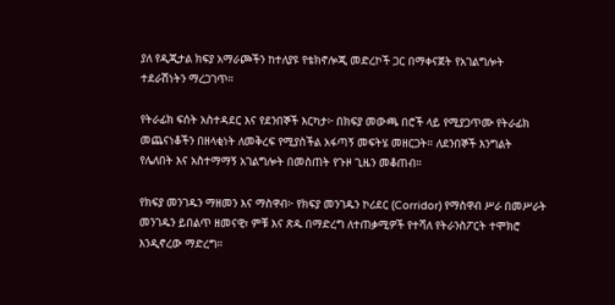ያለ የዲጂታል ክፍያ አማራጮችን ከተለያዩ የቴክኖሎጂ መድረኮች ጋር በማቀናጀት የአገልግሎት ተደራሽነትን ማረጋገጥ።

የትራፊክ ፍሰት አስተዳደር እና የደንበኞች እርካታ፦ በክፍያ መውጫ በሮች ላይ የሚያጋጥሙ የትራፊክ መጨናነቆችን በዘላቂነት ለመቅረፍ የሚያስችል አፋጣኝ መፍትሄ መዘርጋት። ለደንበኞች እንግልት የሌለበት እና አስተማማኝ አገልግሎት በመስጠት የጉዞ ጊዜን መቆጠብ።

የክፍያ መንገዱን ማዘመን እና ማስዋብ፦ የክፍያ መንገዱን ኮሪደር (Corridor) የማስዋብ ሥራ በመሥራት መንገዱን ይበልጥ ዘመናዊ፣ ምቹ እና ጽዱ በማድረግ ለተጠቃሚዎች የተሻለ የትራንስፖርት ተሞክሮ እንዲኖረው ማድረግ።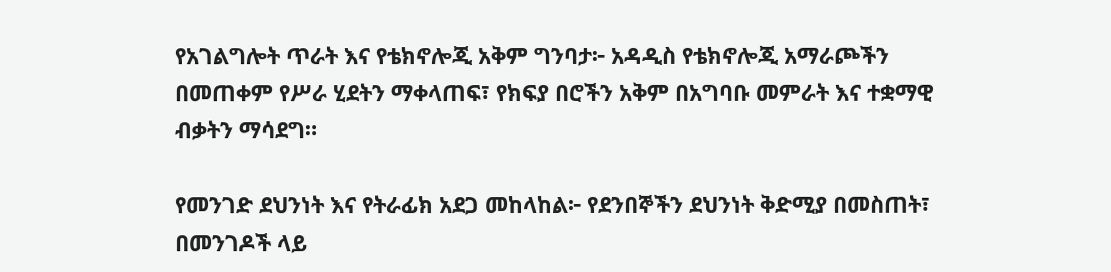የአገልግሎት ጥራት እና የቴክኖሎጂ አቅም ግንባታ፦ አዳዲስ የቴክኖሎጂ አማራጮችን በመጠቀም የሥራ ሂደትን ማቀላጠፍ፣ የክፍያ በሮችን አቅም በአግባቡ መምራት እና ተቋማዊ ብቃትን ማሳደግ።

የመንገድ ደህንነት እና የትራፊክ አደጋ መከላከል፦ የደንበኞችን ደህንነት ቅድሚያ በመስጠት፣ በመንገዶች ላይ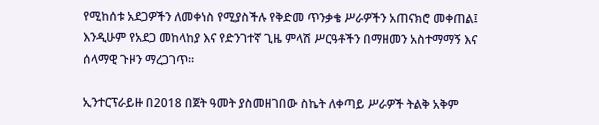የሚከሰቱ አደጋዎችን ለመቀነስ የሚያስችሉ የቅድመ ጥንቃቄ ሥራዎችን አጠናክሮ መቀጠል፤ እንዲሁም የአደጋ መከላከያ እና የድንገተኛ ጊዜ ምላሽ ሥርዓቶችን በማዘመን አስተማማኝ እና ሰላማዊ ጉዞን ማረጋገጥ።

ኢንተርፕራይዙ በ2018 በጀት ዓመት ያስመዘገበው ስኬት ለቀጣይ ሥራዎች ትልቅ አቅም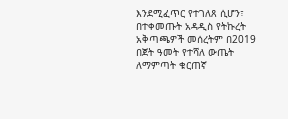እንደሚፈጥር የተገለጸ ሲሆን፣ በተቀመጡት አዳዲስ የትኩረት አቅጣጫዎች መሰረትም በ2019 በጀት ዓመት የተሻለ ውጤት ለማምጣት ቁርጠኛ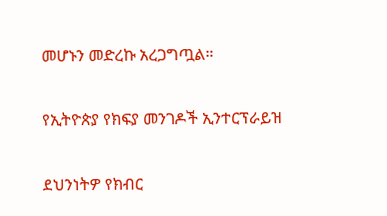መሆኑን መድረኩ አረጋግጧል።

የኢትዮጵያ የክፍያ መንገዶች ኢንተርፕራይዝ

ደህንነትዎ የክብር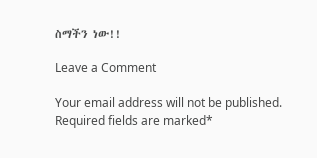ስማችን ነው!!

Leave a Comment

Your email address will not be published. Required fields are marked*